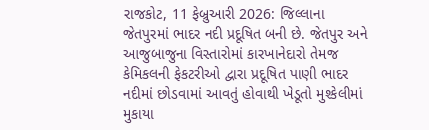રાજકોટ, 11 ફેબ્રુઆરી 2026: જિલ્લાના જેતપુરમાં ભાદર નદી પ્રદૂષિત બની છે. જેતપુર અને આજુબાજુના વિસ્તારોમાં કારખાનેદારો તેમજ કેમિકલની ફેકટરીઓ દ્વારા પ્રદૂષિત પાણી ભાદર નદીમાં છોડવામાં આવતું હોવાથી ખેડૂતો મુશ્કેલીમાં મુકાયા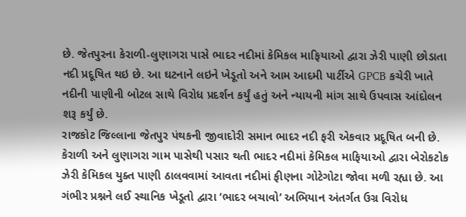છે. જેતપુરના કેરાળી-લુણાગરા પાસે ભાદર નદીમાં કેમિકલ માફિયાઓ દ્વારા ઝેરી પાણી છોડાતા નદી પ્રદૂષિત થઇ છે. આ ઘટનાને લઇને ખેડૂતો અને આમ આદમી પાર્ટીએ GPCB કચેરી ખાતે નદીની પાણીની બોટલ સાથે વિરોધ પ્રદર્શન કર્યું હતું અને ન્યાયની માંગ સાથે ઉપવાસ આંદોલન શરૂ કર્યું છે.
રાજકોટ જિલ્લાના જેતપુર પંથકની જીવાદોરી સમાન ભાદર નદી ફરી એકવાર પ્રદૂષિત બની છે. કેરાળી અને લુણાગરા ગામ પાસેથી પસાર થતી ભાદર નદીમાં કેમિકલ માફિયાઓ દ્વારા બેરોકટોક ઝેરી કેમિકલ યુક્ત પાણી ઠાલવવામાં આવતા નદીમાં ફીણના ગોટેગોટા જોવા મળી રહ્યા છે. આ ગંભીર પ્રશ્નને લઈ સ્થાનિક ખેડૂતો દ્વારા ‘ભાદર બચાવો’ અભિયાન અંતર્ગત ઉગ્ર વિરોધ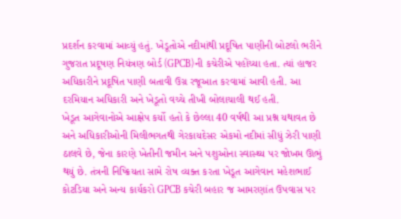પ્રદર્શન કરવામાં આવ્યું હતું. ખેડૂતોએ નદીમાંથી પ્રદૂષિત પાણીની બોટલો ભરીને ગુજરાત પ્રદૂષણ નિયંત્રણ બોર્ડ (GPCB)ની કચેરીએ પહોંચ્યા હતા. ત્યાં હાજર અધિકારીને પ્રદૂષિત પાણી બતાવી ઉગ્ર રજૂઆત કરવામાં આવી હતી. આ દરમિયાન અધિકારી અને ખેડૂતો વચ્ચે તીખી બોલાચાલી થઈ હતી.
ખેડૂત આગેવાનોએ આક્ષેપ કર્યો હતો કે છેલ્લા 40 વર્ષથી આ પ્રશ્ન યથાવત છે અને અધિકારીઓની મિલીભગતથી ગેરકાયદેસર એકમો નદીમાં સીધું ઝેરી પાણી ઠાલવે છે, જેના કારણે ખેતીની જમીન અને પશુઓના સ્વાસ્થ્ય પર જોખમ ઊભું થયું છે. તંત્રની નિષ્ક્રિયતા સામે રોષ વ્યક્ત કરતા ખેડૂત આગેવાન મહેશભાઈ કોટડિયા અને અન્ય કાર્યકરો GPCB કચેરી બહાર જ આમરણાંત ઉપવાસ પર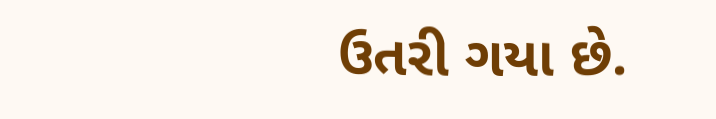ઉતરી ગયા છે.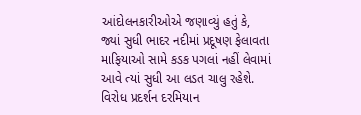આંદોલનકારીઓએ જણાવ્યું હતું કે, જ્યાં સુધી ભાદર નદીમાં પ્રદૂષણ ફેલાવતા માફિયાઓ સામે કડક પગલાં નહીં લેવામાં આવે ત્યાં સુધી આ લડત ચાલુ રહેશે. વિરોધ પ્રદર્શન દરમિયાન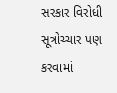સરકાર વિરોધી સૂત્રોચ્ચાર પણ કરવામાં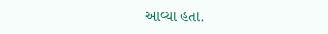આવ્યા હતા.